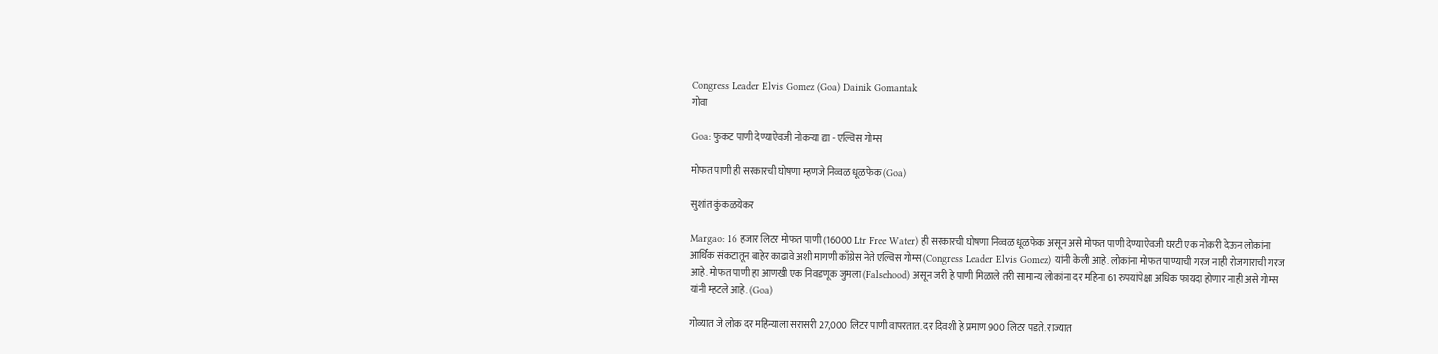Congress Leader Elvis Gomez (Goa) Dainik Gomantak
गोवा

Goa: फुकट पाणी देण्याऐवजी नोकऱ्या द्या - एल्विस गोम्स

मोफत पाणी ही सरकारची घोषणा म्हणजे निव्वळ धूळफेक (Goa)

सुशांत कुंकळयेकर

Margao: 16 हजार लिटर मोफत पाणी (16000 Ltr Free Water) ही सरकारची घोषणा निव्वळ धूळफेक असून असे मोफत पाणी देण्याऐवजी घरटी एक नोकरी देऊन लोकांना आर्थिक संकटातून बाहेर काढावे अशी मागणी काँग्रेस नेते एल्विस गोम्स (Congress Leader Elvis Gomez) यांनी केली आहे. लोकांना मोफत पाण्याची गरज नाही रोजगाराची गरज आहे. मोफत पाणी हा आणखी एक निवडणूक जुमला (Falsehood) असून जरी हे पाणी मिळाले तरी सामान्य लोकांना दर महिना 61 रुपयांपेक्षा अधिक फायदा होणार नाही असे गोम्स यांनी म्हटले आहे. (Goa)

गोव्यात जे लोक दर महिन्याला सरासरी 27,000 लिटर पाणी वापरतात. दर दिवशी हे प्रमाण 900 लिटर पडते. राज्यात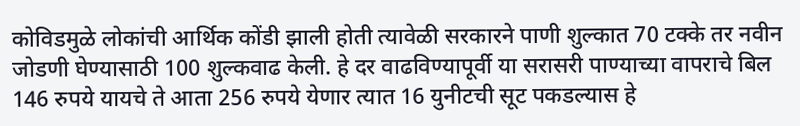कोविडमुळे लोकांची आर्थिक कोंडी झाली होती त्यावेळी सरकारने पाणी शुल्कात 70 टक्के तर नवीन जोडणी घेण्यासाठी 100 शुल्कवाढ केली. हे दर वाढविण्यापूर्वी या सरासरी पाण्याच्या वापराचे बिल 146 रुपये यायचे ते आता 256 रुपये येणार त्यात 16 युनीटची सूट पकडल्यास हे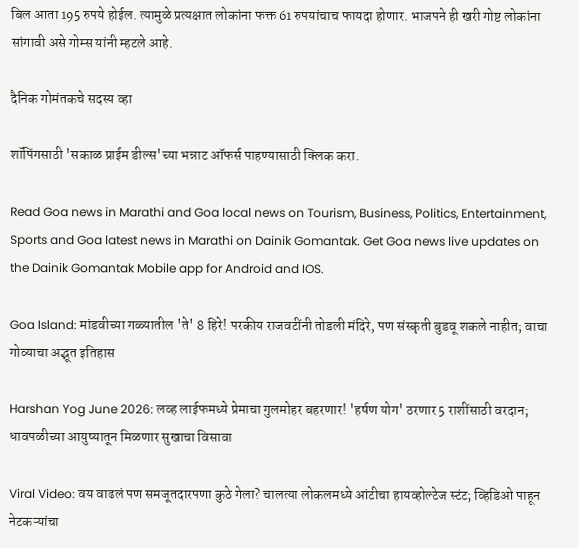बिल आता 195 रुपये होईल. त्यामुळे प्रत्यक्षात लोकांना फक्त 61 रुपयांचाच फायदा होणार. भाजपने ही खरी गोष्ट लोकांना सांगावी असे गोम्स यांनी म्हटले आहे.

दैनिक गोमंतकचे सदस्य व्हा

शॉपिंगसाठी 'सकाळ प्राईम डील्स'च्या भन्नाट ऑफर्स पाहण्यासाठी क्लिक करा.

Read Goa news in Marathi and Goa local news on Tourism, Business, Politics, Entertainment, Sports and Goa latest news in Marathi on Dainik Gomantak. Get Goa news live updates on the Dainik Gomantak Mobile app for Android and IOS.

Goa Island: मांडवीच्या गळ्यातील 'ते' 8 हिरे! परकीय राजवटींनी तोडली मंदिरे, पण संस्कृती बुडवू शकले नाहीत; वाचा गोव्याचा अद्भूत इतिहास

Harshan Yog June 2026: लव्ह लाईफमध्ये प्रेमाचा गुलमोहर बहरणार! 'हर्षण योग' ठरणार 5 राशींसाठी वरदान; धावपळीच्या आयुष्यातून मिळणार सुखाचा विसावा

Viral Video: वय वाढलं पण समजूतदारपणा कुठे गेला? चालत्या लोकलमध्ये आंटीचा हायव्होल्टेज स्टंट; व्हिडिओ पाहून नेटकऱ्यांचा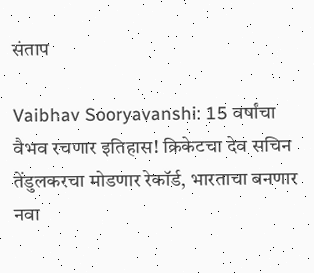संताप

Vaibhav Sooryavanshi: 15 वर्षांचा वैभव रचणार इतिहास! क्रिकेटचा देव सचिन तेंडुलकरचा मोडणार रेकॉर्ड, भारताचा बनणार नवा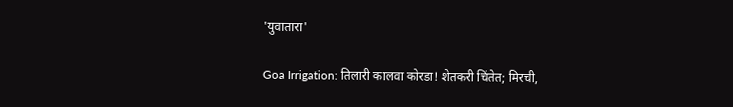'युवातारा'

Goa Irrigation: तिलारी कालवा कोरडा! शेतकरी चिंतेत; मिरची,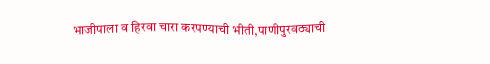भाजीपाला व हिरवा चारा करपण्याची भीती,पाणीपुरवठ्याची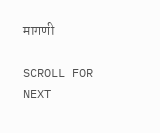मागणी

SCROLL FOR NEXT